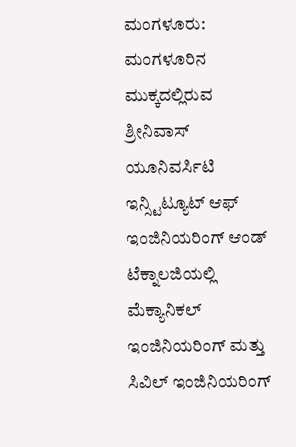ಮಂಗಳೂರು: ಮಂಗಳೂರಿನ ಮುಕ್ಕದಲ್ಲಿರುವ ಶ್ರೀನಿವಾಸ್ ಯೂನಿವರ್ಸಿಟಿ ಇನ್ಸ್ಟಿಟ್ಯೂಟ್ ಆಫ್ ಇಂಜಿನಿಯರಿಂಗ್ ಆಂಡ್ ಟೆಕ್ನಾಲಜಿಯಲ್ಲಿ ಮೆಕ್ಯಾನಿಕಲ್ ಇಂಜಿನಿಯರಿಂಗ್ ಮತ್ತು ಸಿವಿಲ್ ಇಂಜಿನಿಯರಿಂಗ್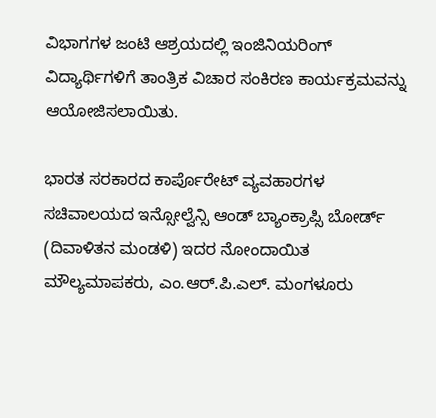ವಿಭಾಗಗಳ ಜಂಟಿ ಆಶ್ರಯದಲ್ಲಿ ಇಂಜಿನಿಯರಿಂಗ್ ವಿದ್ಯಾರ್ಥಿಗಳಿಗೆ ತಾಂತ್ರಿಕ ವಿಚಾರ ಸಂಕಿರಣ ಕಾರ್ಯಕ್ರಮವನ್ನು ಆಯೋಜಿಸಲಾಯಿತು.

ಭಾರತ ಸರಕಾರದ ಕಾರ್ಪೊರೇಟ್ ವ್ಯವಹಾರಗಳ ಸಚಿವಾಲಯದ ಇನ್ಸೋಲ್ವೆನ್ಸಿ ಆಂಡ್ ಬ್ಯಾಂಕ್ರಾಪ್ಸಿ ಬೋರ್ಡ್ (ದಿವಾಳಿತನ ಮಂಡಳಿ) ಇದರ ನೋಂದಾಯಿತ ಮೌಲ್ಯಮಾಪಕರು, ಎಂ.ಆರ್.ಪಿ.ಎಲ್. ಮಂಗಳೂರು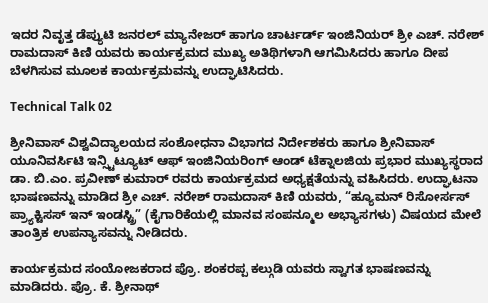ಇದರ ನಿವೃತ್ತ ಡೆಪ್ಯುಟಿ ಜನರಲ್ ಮ್ಯಾನೇಜರ್ ಹಾಗೂ ಚಾರ್ಟರ್ಡ್ ಇಂಜಿನಿಯರ್ ಶ್ರೀ ಎಚ್. ನರೇಶ್ ರಾಮದಾಸ್ ಕಿಣಿ ಯವರು ಕಾರ್ಯಕ್ರಮದ ಮುಖ್ಯ ಅತಿಥಿಗಳಾಗಿ ಆಗಮಿಸಿದರು ಹಾಗೂ ದೀಪ ಬೆಳಗಿಸುವ ಮೂಲಕ ಕಾರ್ಯಕ್ರಮವನ್ನು ಉದ್ಘಾಟಿಸಿದರು.

Technical Talk 02

ಶ್ರೀನಿವಾಸ್ ವಿಶ್ವವಿದ್ಯಾಲಯದ ಸಂಶೋಧನಾ ವಿಭಾಗದ ನಿರ್ದೇಶಕರು ಹಾಗೂ ಶ್ರೀನಿವಾಸ್ ಯೂನಿವರ್ಸಿಟಿ ಇನ್ಸ್ಟಿಟ್ಯೂಟ್ ಆಫ್ ಇಂಜಿನಿಯರಿಂಗ್ ಆಂಡ್ ಟೆಕ್ನಾಲಜಿಯ ಪ್ರಭಾರ ಮುಖ್ಯಸ್ಥರಾದ ಡಾ. ಬಿ.ಎಂ. ಪ್ರವೀಣ್ ಕುಮಾರ್ ರವರು ಕಾರ್ಯಕ್ರಮದ ಅಧ್ಯಕ್ಷತೆಯನ್ನು ವಹಿಸಿದರು. ಉದ್ಘಾಟನಾ ಭಾಷಣವನ್ನು ಮಾಡಿದ ಶ್ರೀ ಎಚ್. ನರೇಶ್ ರಾಮದಾಸ್ ಕಿಣಿ ಯವರು, “ಹ್ಯೂಮನ್ ರಿಸೋರ್ಸಸ್ ಪ್ರ್ಯಾಕ್ಟಿಸಸ್ ಇನ್ ಇಂಡಸ್ಟ್ರಿ” (ಕೈಗಾರಿಕೆಯಲ್ಲಿ ಮಾನವ ಸಂಪನ್ಮೂಲ ಅಭ್ಯಾಸಗಳು) ವಿಷಯದ ಮೇಲೆ ತಾಂತ್ರಿಕ ಉಪನ್ಯಾಸವನ್ನು ನೀಡಿದರು.

ಕಾರ್ಯಕ್ರಮದ ಸಂಯೋಜಕರಾದ ಪ್ರೊ. ಶಂಕರಪ್ಪ ಕಲ್ಗುಡಿ ಯವರು ಸ್ವಾಗತ ಭಾಷಣವನ್ನು ಮಾಡಿದರು. ಪ್ರೊ. ಕೆ. ಶ್ರೀನಾಥ್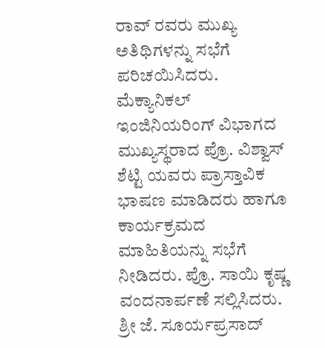ರಾವ್ ರವರು ಮುಖ್ಯ ಅತಿಥಿಗಳನ್ನು ಸಭೆಗೆ ಪರಿಚಯಿಸಿದರು.
ಮೆಕ್ಯಾನಿಕಲ್ ಇಂಜಿನಿಯರಿಂಗ್ ವಿಭಾಗದ ಮುಖ್ಯಸ್ಥರಾದ ಪ್ರೊ. ವಿಶ್ವಾಸ್ ಶೆಟ್ಟಿ ಯವರು ಪ್ರಾಸ್ತಾವಿಕ ಭಾಷಣ ಮಾಡಿದರು ಹಾಗೂ ಕಾರ್ಯಕ್ರಮದ ಮಾಹಿತಿಯನ್ನು ಸಭೆಗೆ ನೀಡಿದರು. ಪ್ರೊ. ಸಾಯಿ ಕೃಷ್ಣ ವಂದನಾರ್ಪಣೆ ಸಲ್ಲಿಸಿದರು. ಶ್ರೀ ಜೆ. ಸೂರ್ಯಪ್ರಸಾದ್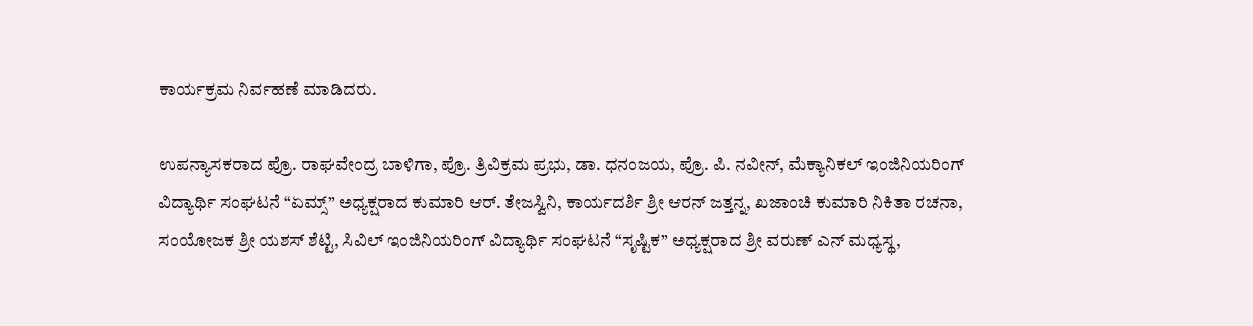ಕಾರ್ಯಕ್ರಮ ನಿರ್ವಹಣೆ ಮಾಡಿದರು.

ಉಪನ್ಯಾಸಕರಾದ ಪ್ರೊ. ರಾಘವೇಂದ್ರ ಬಾಳಿಗಾ, ಪ್ರೊ. ತ್ರಿವಿಕ್ರಮ ಪ್ರಭು, ಡಾ. ಧನಂಜಯ, ಪ್ರೊ. ಪಿ. ನವೀನ್, ಮೆಕ್ಯಾನಿಕಲ್ ಇಂಜಿನಿಯರಿಂಗ್ ವಿದ್ಯಾರ್ಥಿ ಸಂಘಟನೆ “ಏಮ್ಸ್” ಅಧ್ಯಕ್ಷರಾದ ಕುಮಾರಿ ಆರ್. ತೇಜಸ್ವಿನಿ, ಕಾರ್ಯದರ್ಶಿ ಶ್ರೀ ಆರನ್ ಜತ್ತನ್ನ, ಖಜಾಂಚಿ ಕುಮಾರಿ ನಿಕಿತಾ ರಚನಾ, ಸಂಯೋಜಕ ಶ್ರೀ ಯಶಸ್ ಶೆಟ್ಟಿ, ಸಿವಿಲ್ ಇಂಜಿನಿಯರಿಂಗ್ ವಿದ್ಯಾರ್ಥಿ ಸಂಘಟನೆ “ಸೃಷ್ಟಿಕ” ಅಧ್ಯಕ್ಷರಾದ ಶ್ರೀ ವರುಣ್ ಎನ್ ಮಧ್ಯಸ್ಥ,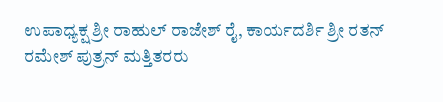ಉಪಾಧ್ಯಕ್ಷ ಶ್ರೀ ರಾಹುಲ್ ರಾಜೇಶ್ ರೈ, ಕಾರ್ಯದರ್ಶಿ ಶ್ರೀ ರತನ್ ರಮೇಶ್ ಪುತ್ರನ್ ಮತ್ತಿತರರು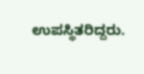ಉಪಸ್ಥಿತರಿದ್ದರು.